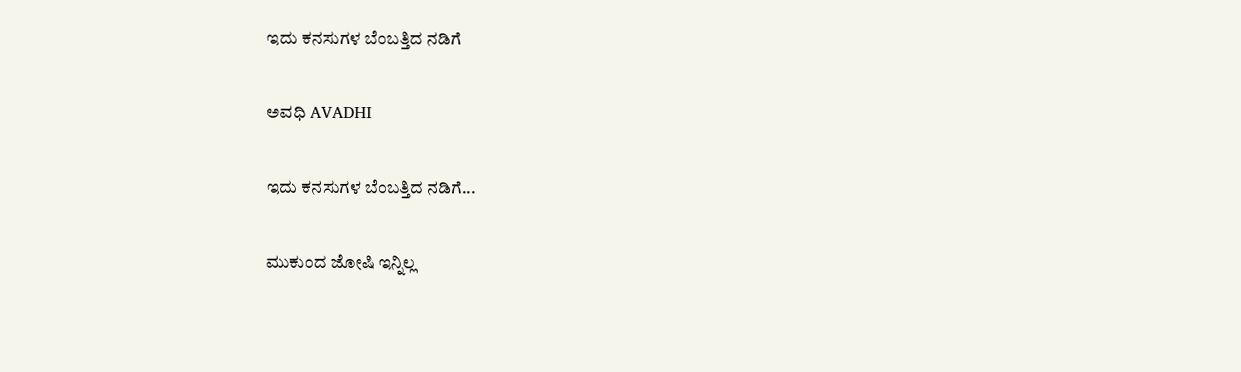ಇದು ಕನಸುಗಳ ಬೆಂಬತ್ತಿದ ನಡಿಗೆ‍

ಅವಧಿ AVADHI

ಇದು ಕನಸುಗಳ ಬೆಂಬತ್ತಿದ ನಡಿಗೆ...

ಮುಕುಂದ ಜೋಷಿ ಇನ್ನಿಲ್ಲ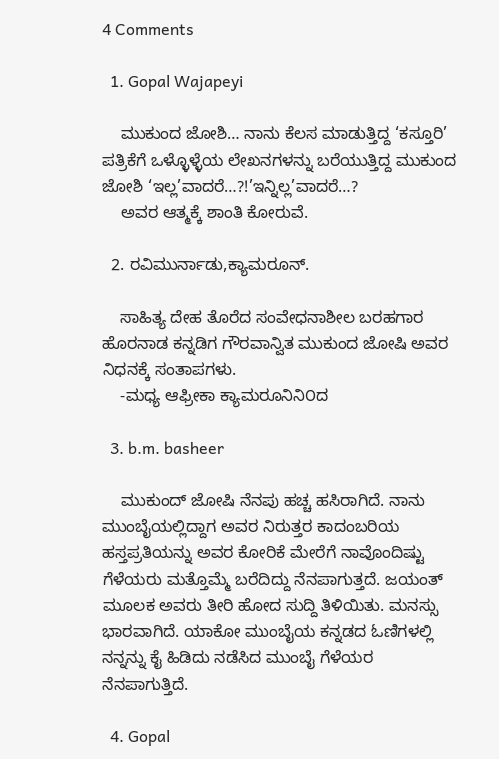4 Comments

  1. Gopal Wajapeyi

    ಮುಕುಂದ ಜೋಶಿ… ನಾನು ಕೆಲಸ ಮಾಡುತ್ತಿದ್ದ ‘ಕಸ್ತೂರಿ’ ಪತ್ರಿಕೆಗೆ ಒಳ್ಳೊಳ್ಳೆಯ ಲೇಖನಗಳನ್ನು ಬರೆಯುತ್ತಿದ್ದ ಮುಕುಂದ ಜೋಶಿ ‘ಇಲ್ಲ’ವಾದರೆ…?!’ಇನ್ನಿಲ್ಲ’ವಾದರೆ…?
    ಅವರ ಆತ್ಮಕ್ಕೆ ಶಾಂತಿ ಕೋರುವೆ.

  2. ರವಿಮುರ್ನಾಡು,ಕ್ಯಾಮರೂನ್.

    ಸಾಹಿತ್ಯ ದೇಹ ತೊರೆದ ಸಂವೇಧನಾಶೀಲ ಬರಹಗಾರ ಹೊರನಾಡ ಕನ್ನಡಿಗ ಗೌರವಾನ್ವಿತ ಮುಕುಂದ ಜೋಷಿ ಅವರ ನಿಧನಕ್ಕೆ ಸಂತಾಪಗಳು.
    -ಮಧ್ಯ ಆಫ್ರೀಕಾ ಕ್ಯಾಮರೂನಿನಿ೦ದ

  3. b.m. basheer

    ಮುಕುಂದ್ ಜೋಷಿ ನೆನಪು ಹಚ್ಚ ಹಸಿರಾಗಿದೆ. ನಾನು ಮುಂಬೈಯಲ್ಲಿದ್ದಾಗ ಅವರ ನಿರುತ್ತರ ಕಾದಂಬರಿಯ ಹಸ್ತಪ್ರತಿಯನ್ನು ಅವರ ಕೋರಿಕೆ ಮೇರೆಗೆ ನಾವೊಂದಿಷ್ಟು ಗೆಳೆಯರು ಮತ್ತೊಮ್ಮೆ ಬರೆದಿದ್ದು ನೆನಪಾಗುತ್ತದೆ. ಜಯಂತ್ ಮೂಲಕ ಅವರು ತೀರಿ ಹೋದ ಸುದ್ದಿ ತಿಳಿಯಿತು. ಮನಸ್ಸು ಭಾರವಾಗಿದೆ. ಯಾಕೋ ಮುಂಬೈಯ ಕನ್ನಡದ ಓಣಿಗಳಲ್ಲಿ ನನ್ನನ್ನು ಕೈ ಹಿಡಿದು ನಡೆಸಿದ ಮುಂಬೈ ಗೆಳೆಯರ ನೆನಪಾಗುತ್ತಿದೆ.

  4. Gopal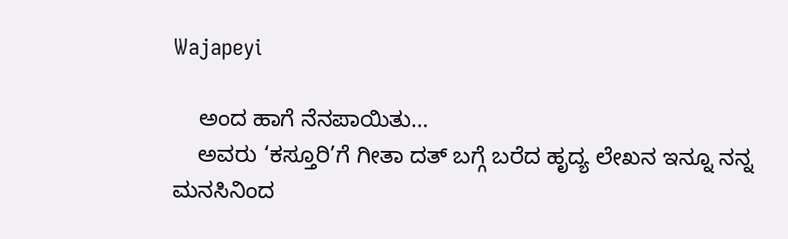Wajapeyi

    ಅಂದ ಹಾಗೆ ನೆನಪಾಯಿತು…
    ಅವರು ‘ಕಸ್ತೂರಿ’ಗೆ ಗೀತಾ ದತ್ ಬಗ್ಗೆ ಬರೆದ ಹೃದ್ಯ ಲೇಖನ ಇನ್ನೂ ನನ್ನ ಮನಸಿನಿಂದ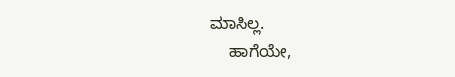ಮಾಸಿಲ್ಲ.
    ಹಾಗೆಯೇ,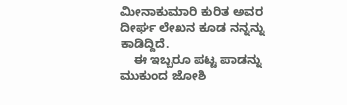ಮೀನಾಕುಮಾರಿ ಕುರಿತ ಅವರ ದೀರ್ಘ ಲೇಖನ ಕೂಡ ನನ್ನನ್ನು ಕಾಡಿದ್ದಿದೆ.
    ಈ ಇಬ್ಬರೂ ಪಟ್ಟ ಪಾಡನ್ನು ಮುಕುಂದ ಜೋಶಿ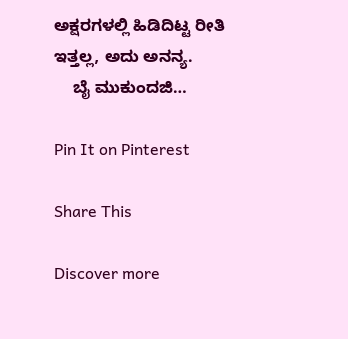ಅಕ್ಷರಗಳಲ್ಲಿ ಹಿಡಿದಿಟ್ಟ ರೀತಿ ಇತ್ತಲ್ಲ, ಅದು ಅನನ್ಯ.
    ಬೈ ಮುಕುಂದಜಿ…

Pin It on Pinterest

Share This

Discover more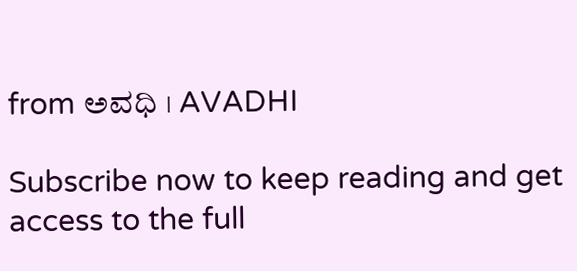from ಅವಧಿ । AVADHI

Subscribe now to keep reading and get access to the full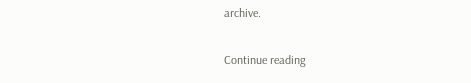archive.

Continue reading